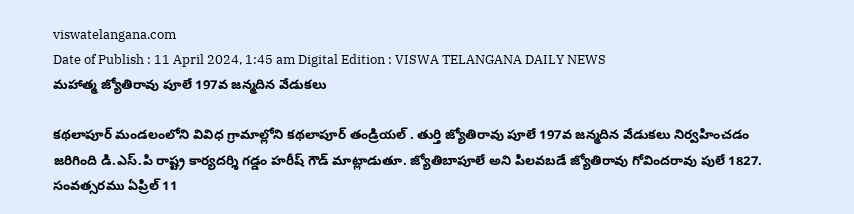viswatelangana.com
Date of Publish : 11 April 2024, 1:45 am Digital Edition : VISWA TELANGANA DAILY NEWS
మహాత్మ జ్యోతిరావు పూలే 197వ జన్మదిన వేడుకలు

కథలాపూర్ మండలంలోని వివిధ గ్రామాల్లోని కథలాపూర్ తండ్రియల్ . తుర్తి జ్యోతిరావు పూలే 197వ జన్మదిన వేడుకలు నిర్వహించడం జరిగింది డి.ఎస్.పి రాష్ట్ర కార్యదర్శి గడ్డం హరీష్ గౌడ్ మాట్లాడుతూ. జ్యోతిబాపూలే అని పిలవబడే జ్యోతిరావు గోవిందరావు పులే 1827. సంవత్సరము ఏప్రిల్ 11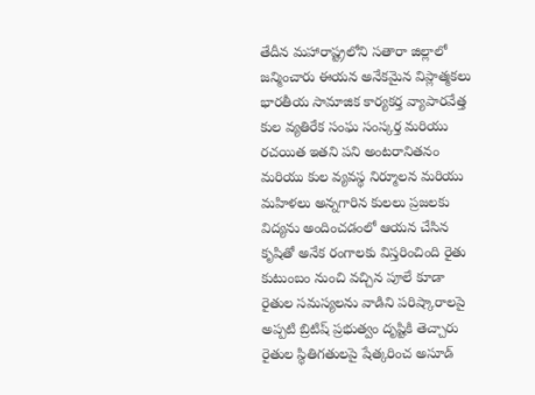తేదీన మహారాష్ట్రలోని సతారా జిల్లాలో జన్మించారు ఈయన అనేకమైన విప్లాత్మకలు భారతీయ సామాజిక కార్యకర్త వ్యాపారవేత్త కుల వ్యతిరేక సంఘ సంస్కర్త మరియు రచయిత ఇతని పని అంటరానితనం మరియు కుల వ్యవస్థ నిర్మూలన మరియు మహిళలు అన్నగారిన కులలు ప్రజలకు విద్యను అందించడంలో ఆయన చేసిన కృషితో అనేక రంగాలకు విస్తరించింది రైతు కుటుంబం నుంచి వచ్చిన పూలే కూడా రైతుల సమస్యలను వాడిని పరిష్కారాలపై అప్పటి బ్రిటిష్ ప్రభుత్వం దృష్టికి తెచ్చారు రైతుల స్థితిగతులపై షేత్కరించ అసూడ్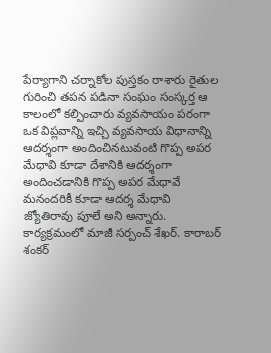పేర్యాగాని చర్నాకోల పుస్తకం రాశారు రైతుల గురించి తపన పడినా సంఘం సంస్కర్త ఆ కాలంలో కల్పించారు వ్యవసాయం పరంగా ఒక విప్లవాన్ని ఇచ్చి వ్యవసాయ విధానాన్ని ఆదర్శంగా అందించినటువంటి గొప్ప అపర మేధావి కూడా దేశానికి ఆదర్శంగా అందించడానికి గొప్ప అపర మేధావే మనందరికీ కూడా ఆదర్శ మేధావి జ్యోతిరావు పూలే అని అన్నారు. కార్యక్రమంలో మాజీ సర్పంచ్ శేఖర్. కారాబర్ శంకర్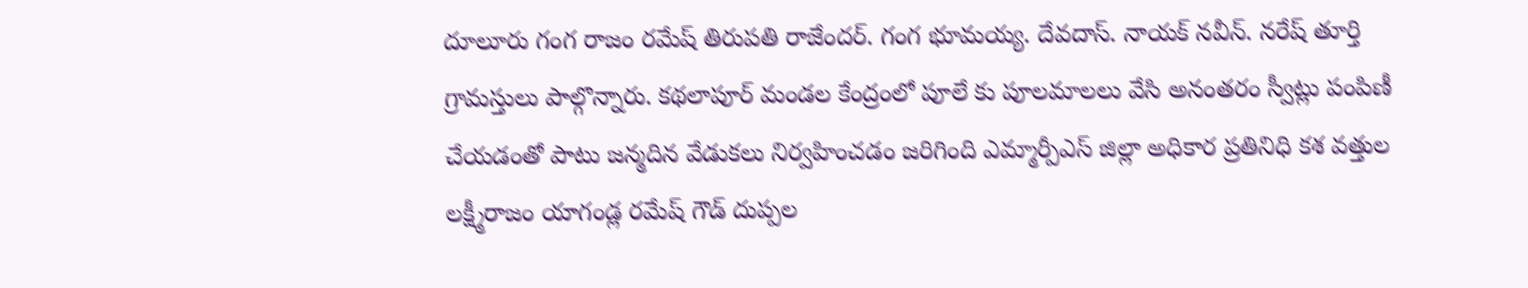దూలూరు గంగ రాజం రమేష్ తిరుపతి రాజేందర్. గంగ భూమయ్య. దేవదాస్. నాయక్ నవీన్. నరేష్ తూర్తి గ్రామస్తులు పాల్గొన్నారు. కథలాపూర్ మండల కేంద్రంలో పూలే కు పూలమాలలు వేసి అనంతరం స్వీట్లు పంపిణీ చేయడంతో పాటు జన్మదిన వేడుకలు నిర్వహించడం జరిగింది ఎమ్మార్పీఎస్ జిల్లా అధికార ప్రతినిధి కశ వత్తుల లక్ష్మీరాజం యాగండ్ల రమేష్ గౌడ్ దుప్పల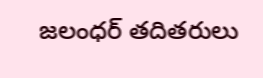జలంధర్ తదితరులు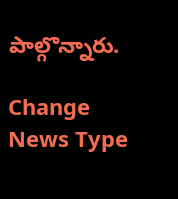పాల్గొన్నారు.

Change News Type